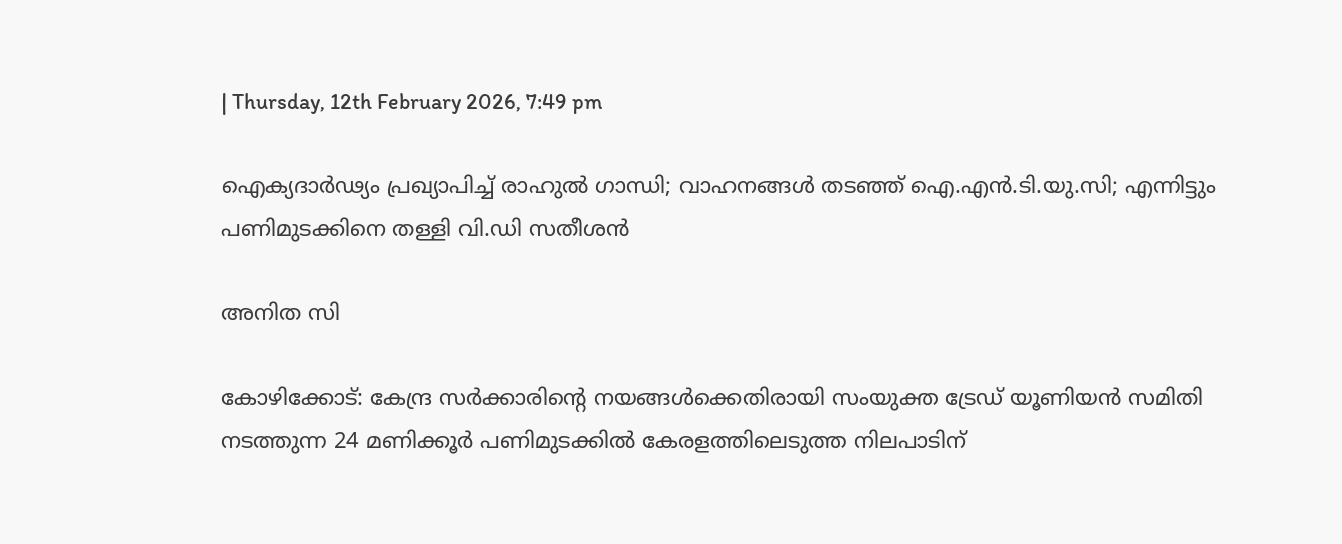| Thursday, 12th February 2026, 7:49 pm

ഐക്യദാര്‍ഢ്യം പ്രഖ്യാപിച്ച് രാഹുല്‍ ഗാന്ധി; വാഹനങ്ങള്‍ തടഞ്ഞ് ഐ.എന്‍.ടി.യു.സി; എന്നിട്ടും പണിമുടക്കിനെ തള്ളി വി.ഡി സതീശന്‍

അനിത സി

കോഴിക്കോട്: കേന്ദ്ര സര്‍ക്കാരിന്റെ നയങ്ങള്‍ക്കെതിരായി സംയുക്ത ട്രേഡ് യൂണിയന്‍ സമിതി നടത്തുന്ന 24 മണിക്കൂര്‍ പണിമുടക്കില്‍ കേരളത്തിലെടുത്ത നിലപാടിന്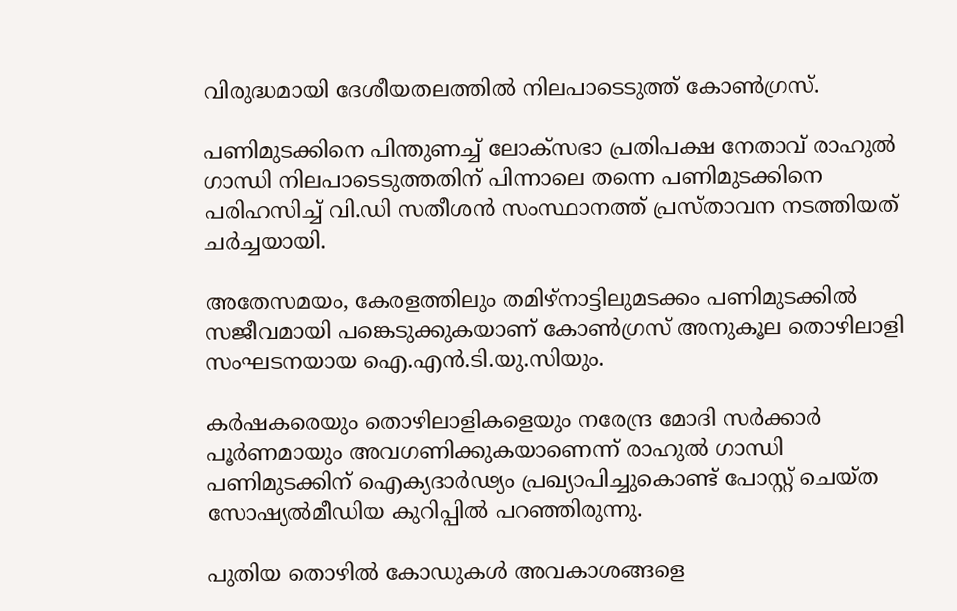വിരുദ്ധമായി ദേശീയതലത്തില്‍ നിലപാടെടുത്ത് കോണ്‍ഗ്രസ്.

പണിമുടക്കിനെ പിന്തുണച്ച് ലോക്‌സഭാ പ്രതിപക്ഷ നേതാവ് രാഹുല്‍ ഗാന്ധി നിലപാടെടുത്തതിന് പിന്നാലെ തന്നെ പണിമുടക്കിനെ പരിഹസിച്ച് വി.ഡി സതീശന്‍ സംസ്ഥാനത്ത് പ്രസ്താവന നടത്തിയത് ചര്‍ച്ചയായി.

അതേസമയം, കേരളത്തിലും തമിഴ്‌നാട്ടിലുമടക്കം പണിമുടക്കില്‍ സജീവമായി പങ്കെടുക്കുകയാണ് കോണ്‍ഗ്രസ് അനുകൂല തൊഴിലാളി സംഘടനയായ ഐ.എന്‍.ടി.യു.സിയും.

കര്‍ഷകരെയും തൊഴിലാളികളെയും നരേന്ദ്ര മോദി സര്‍ക്കാര്‍ പൂര്‍ണമായും അവഗണിക്കുകയാണെന്ന് രാഹുല്‍ ഗാന്ധി പണിമുടക്കിന് ഐക്യദാര്‍ഢ്യം പ്രഖ്യാപിച്ചുകൊണ്ട് പോസ്റ്റ് ചെയ്ത സോഷ്യല്‍മീഡിയ കുറിപ്പില്‍ പറഞ്ഞിരുന്നു.

പുതിയ തൊഴില്‍ കോഡുകള്‍ അവകാശങ്ങളെ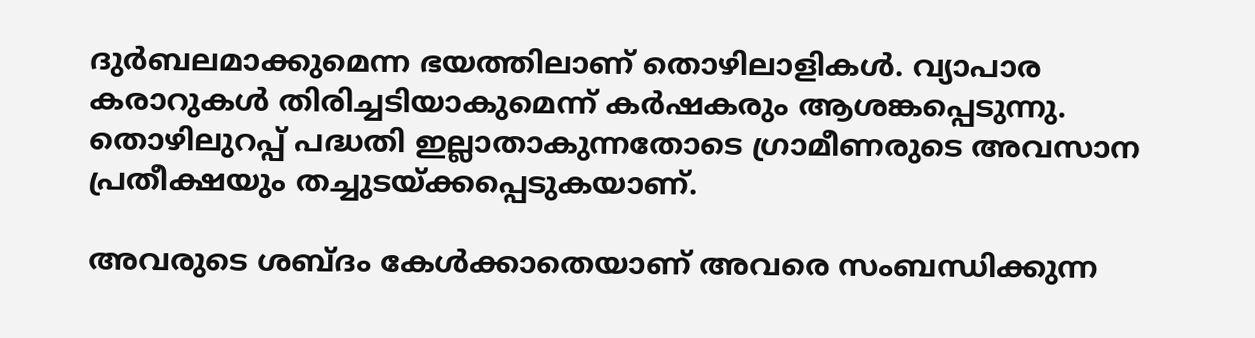ദുര്‍ബലമാക്കുമെന്ന ഭയത്തിലാണ് തൊഴിലാളികള്‍. വ്യാപാര കരാറുകള്‍ തിരിച്ചടിയാകുമെന്ന് കര്‍ഷകരും ആശങ്കപ്പെടുന്നു. തൊഴിലുറപ്പ് പദ്ധതി ഇല്ലാതാകുന്നതോടെ ഗ്രാമീണരുടെ അവസാന പ്രതീക്ഷയും തച്ചുടയ്ക്കപ്പെടുകയാണ്.

അവരുടെ ശബ്ദം കേള്‍ക്കാതെയാണ് അവരെ സംബന്ധിക്കുന്ന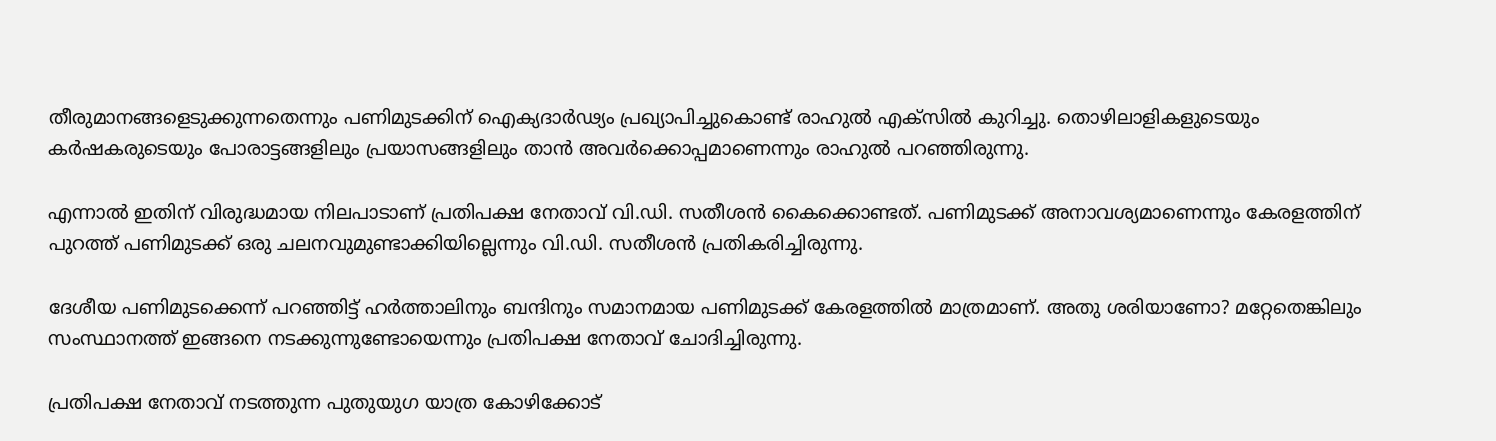തീരുമാനങ്ങളെടുക്കുന്നതെന്നും പണിമുടക്കിന് ഐക്യദാര്‍ഢ്യം പ്രഖ്യാപിച്ചുകൊണ്ട് രാഹുല്‍ എക്‌സില്‍ കുറിച്ചു. തൊഴിലാളികളുടെയും കര്‍ഷകരുടെയും പോരാട്ടങ്ങളിലും പ്രയാസങ്ങളിലും താന്‍ അവര്‍ക്കൊപ്പമാണെന്നും രാഹുല്‍ പറഞ്ഞിരുന്നു.

എന്നാല്‍ ഇതിന് വിരുദ്ധമായ നിലപാടാണ് പ്രതിപക്ഷ നേതാവ് വി.ഡി. സതീശന്‍ കൈക്കൊണ്ടത്. പണിമുടക്ക് അനാവശ്യമാണെന്നും കേരളത്തിന് പുറത്ത് പണിമുടക്ക് ഒരു ചലനവുമുണ്ടാക്കിയില്ലെന്നും വി.ഡി. സതീശന്‍ പ്രതികരിച്ചിരുന്നു.

ദേശീയ പണിമുടക്കെന്ന് പറഞ്ഞിട്ട് ഹര്‍ത്താലിനും ബന്ദിനും സമാനമായ പണിമുടക്ക് കേരളത്തില്‍ മാത്രമാണ്. അതു ശരിയാണോ? മറ്റേതെങ്കിലും സംസ്ഥാനത്ത് ഇങ്ങനെ നടക്കുന്നുണ്ടോയെന്നും പ്രതിപക്ഷ നേതാവ് ചോദിച്ചിരുന്നു.

പ്രതിപക്ഷ നേതാവ് നടത്തുന്ന പുതുയുഗ യാത്ര കോഴിക്കോട്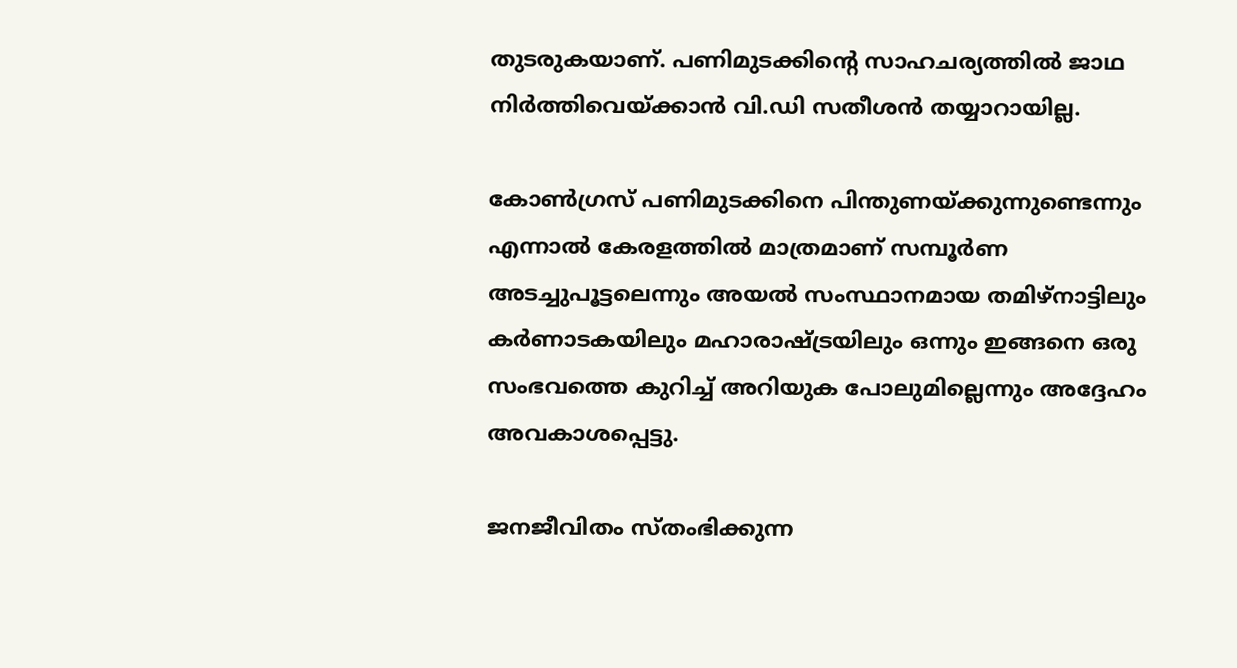തുടരുകയാണ്. പണിമുടക്കിന്റെ സാഹചര്യത്തില്‍ ജാഥ നിര്‍ത്തിവെയ്ക്കാന്‍ വി.ഡി സതീശന്‍ തയ്യാറായില്ല.

കോണ്‍ഗ്രസ് പണിമുടക്കിനെ പിന്തുണയ്ക്കുന്നുണ്ടെന്നും എന്നാല്‍ കേരളത്തില്‍ മാത്രമാണ് സമ്പൂര്‍ണ അടച്ചുപൂട്ടലെന്നും അയല്‍ സംസ്ഥാനമായ തമിഴ്‌നാട്ടിലും കര്‍ണാടകയിലും മഹാരാഷ്ട്രയിലും ഒന്നും ഇങ്ങനെ ഒരു സംഭവത്തെ കുറിച്ച് അറിയുക പോലുമില്ലെന്നും അദ്ദേഹം അവകാശപ്പെട്ടു.

ജനജീവിതം സ്തംഭിക്കുന്ന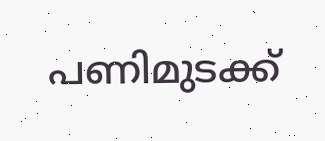പണിമുടക്ക്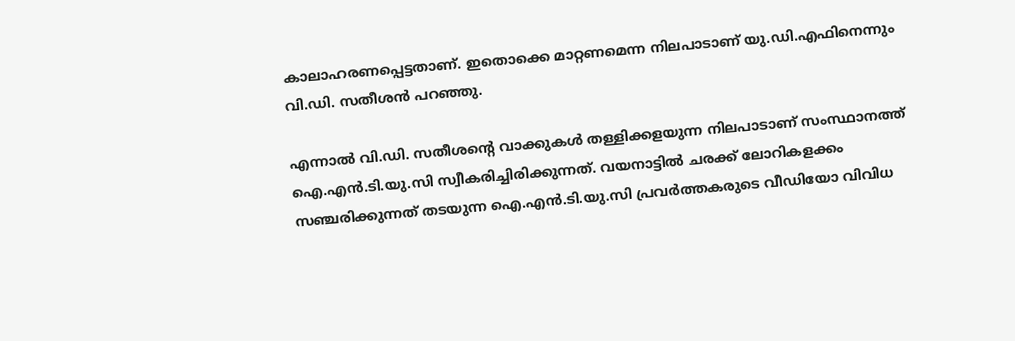കാലാഹരണപ്പെട്ടതാണ്. ഇതൊക്കെ മാറ്റണമെന്ന നിലപാടാണ് യു.ഡി.എഫിനെന്നും വി.ഡി. സതീശന്‍ പറഞ്ഞു.

എന്നാല്‍ വി.ഡി. സതീശന്റെ വാക്കുകള്‍ തള്ളിക്കളയുന്ന നിലപാടാണ് സംസ്ഥാനത്ത് ഐ.എന്‍.ടി.യു.സി സ്വീകരിച്ചിരിക്കുന്നത്. വയനാട്ടില്‍ ചരക്ക് ലോറികളക്കം സഞ്ചരിക്കുന്നത് തടയുന്ന ഐ.എന്‍.ടി.യു.സി പ്രവര്‍ത്തകരുടെ വീഡിയോ വിവിധ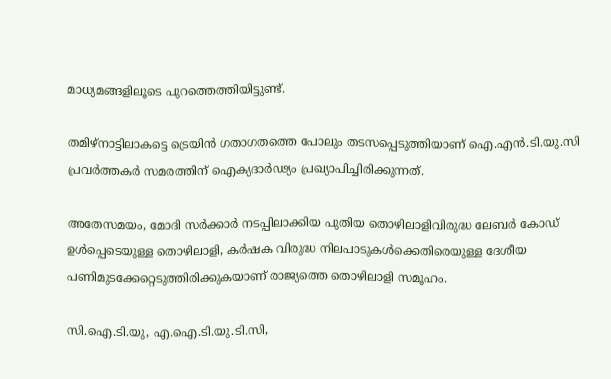മാധ്യമങ്ങളിലൂടെ പുറത്തെത്തിയിട്ടുണ്ട്.

തമിഴ്‌നാട്ടിലാകട്ടെ ട്രെയിന്‍ ഗതാഗതത്തെ പോലും തടസപ്പെടുത്തിയാണ് ഐ.എന്‍.ടി.യു.സി പ്രവര്‍ത്തകര്‍ സമരത്തിന് ഐക്യദാര്‍ഢ്യം പ്രഖ്യാപിച്ചിരിക്കുന്നത്.

അതേസമയം, മോദി സര്‍ക്കാര്‍ നടപ്പിലാക്കിയ പുതിയ തൊഴിലാളിവിരുദ്ധ ലേബര്‍ കോഡ് ഉള്‍പ്പെടെയുള്ള തൊഴിലാളി, കര്‍ഷക വിരുദ്ധ നിലപാടുകള്‍ക്കെതിരെയുള്ള ദേശീയ പണിമുടക്കേറ്റെടുത്തിരിക്കുകയാണ് രാജ്യത്തെ തൊഴിലാളി സമൂഹം.

സി.ഐ.ടി.യു, എ.ഐ.ടി.യു.ടി.സി,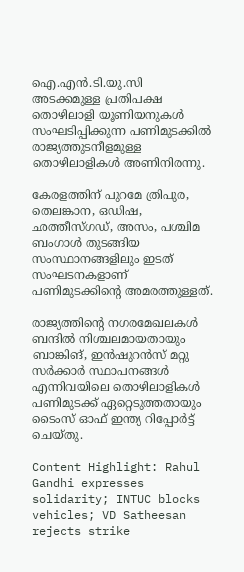ഐ.എന്‍.ടി.യു.സി അടക്കമുള്ള പ്രതിപക്ഷ തൊഴിലാളി യൂണിയനുകള്‍ സംഘടിപ്പിക്കുന്ന പണിമുടക്കില്‍ രാജ്യത്തുടനീളമുള്ള തൊഴിലാളികള്‍ അണിനിരന്നു.

കേരളത്തിന് പുറമേ ത്രിപുര, തെലങ്കാന, ഒഡിഷ, ഛത്തീസ്ഗഡ്, അസം, പശ്ചിമ ബംഗാള്‍ തുടങ്ങിയ സംസ്ഥാനങ്ങളിലും ഇടത് സംഘടനകളാണ് പണിമുടക്കിന്റെ അമരത്തുള്ളത്.

രാജ്യത്തിന്റെ നഗരമേഖലകള്‍ ബന്ദില്‍ നിശ്ചലമായതായും ബാങ്കിങ്, ഇന്‍ഷുറന്‍സ് മറ്റു സര്‍ക്കാര്‍ സ്ഥാപനങ്ങള്‍ എന്നിവയിലെ തൊഴിലാളികള്‍ പണിമുടക്ക് ഏറ്റെടുത്തതായും ടൈംസ് ഓഫ് ഇന്ത്യ റിപ്പോര്‍ട്ട് ചെയ്തു.

Content Highlight: Rahul Gandhi expresses solidarity; INTUC blocks vehicles; VD Satheesan rejects strike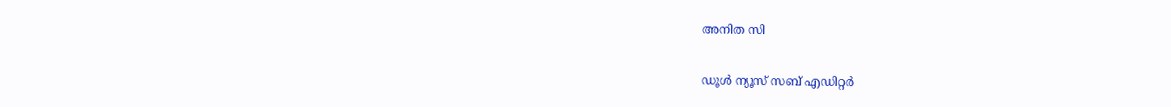അനിത സി

ഡൂള്‍ ന്യൂസ് സബ് എഡിറ്റര്‍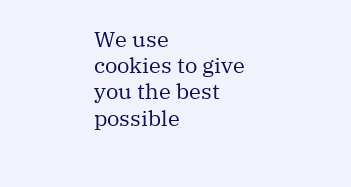We use cookies to give you the best possible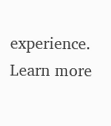experience. Learn more